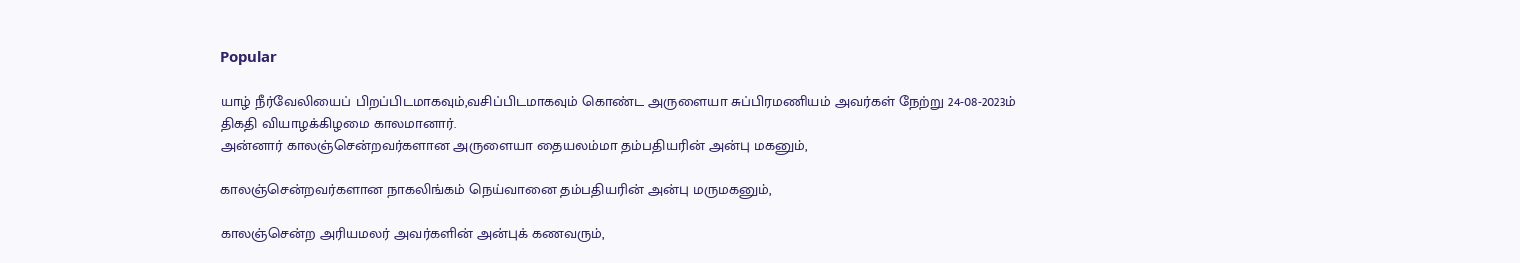Popular

யாழ் நீர்வேலியைப் பிறப்பிடமாகவும்,வசிப்பிடமாகவும் கொண்ட அருளையா சுப்பிரமணியம் அவர்கள் நேற்று 24-08-2023ம் திகதி வியாழக்கிழமை காலமானார்.
அன்னார் காலஞ்சென்றவர்களான அருளையா தையலம்மா தம்பதியரின் அன்பு மகனும்,

காலஞ்சென்றவர்களான நாகலிங்கம் நெய்வானை தம்பதியரின் அன்பு மருமகனும்,

காலஞ்சென்ற அரியமலர் அவர்களின் அன்புக் கணவரும்,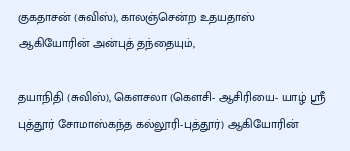குகதாசன் (சுவிஸ்), காலஞ்சென்ற உதயதாஸ் ஆகியோரின் அன்புத் தந்தையும்,

தயாநிதி (சுவிஸ்), கௌசலா (கௌசி- ஆசிரியை- யாழ் ஸ்ரீ புத்தூர் சோமாஸ்கந்த கல்லூரி-புத்தூர்) ஆகியோரின்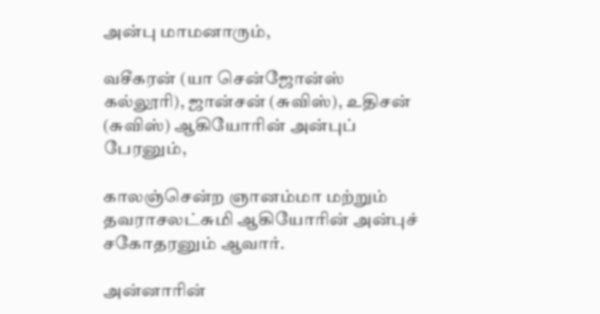அன்பு மாமனாரும்,

வசீகரன் (யா சென்ஜோன்ஸ் கல்லூரி), ஜான்சன் (சுவிஸ்), உதிசன் (சுவிஸ்) ஆகியோரின் அன்புப் பேரனும்,

காலஞ்சென்ற ஞானம்மா மற்றும் தவராசலட்சுமி ஆகியோரின் அன்புச் சகோதரனும் ஆவார்.

அன்னாரின்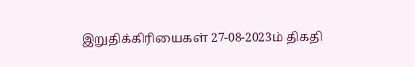இறுதிக்கிரியைகள் 27-08-2023ம் திகதி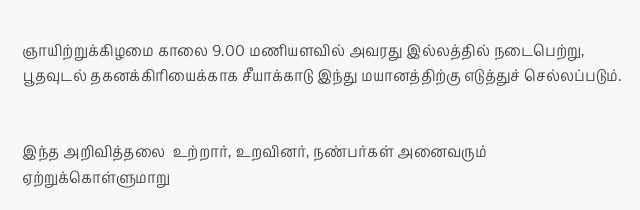ஞாயிற்றுக்கிழமை காலை 9.00 மணியளவில் அவரது இல்லத்தில் நடைபெற்று, பூதவுடல் தகனக்கிரியைக்காக சீயாக்காடு இந்து மயானத்திற்கு எடுத்துச் செல்லப்படும்.


இந்த அறிவித்தலை  உற்றார், உறவினர், நண்பர்கள் அனைவரும் ஏற்றுக்கொள்ளுமாறு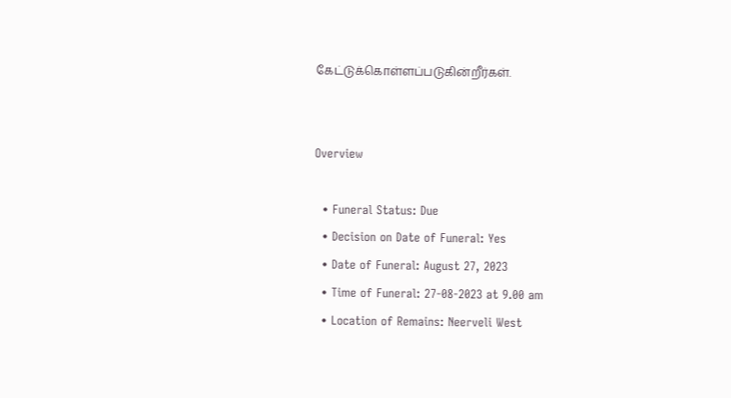கேட்டுக்கொள்ளப்படுகின்றீர்கள்.


Overview

  • Funeral Status: Due
  • Decision on Date of Funeral: Yes
  • Date of Funeral: August 27, 2023
  • Time of Funeral: 27-08-2023 at 9.00 am
  • Location of Remains: Neerveli West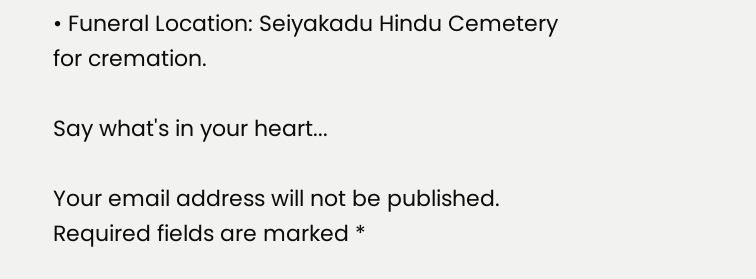• Funeral Location: Seiyakadu Hindu Cemetery for cremation.

Say what's in your heart...

Your email address will not be published. Required fields are marked *